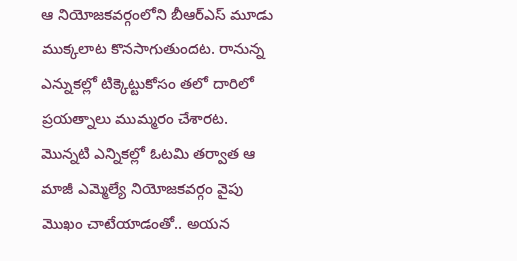ఆ నియోజకవర్గంలోని బీఆర్ఎస్ మూడు ముక్కలాట కొనసాగుతుందట. రానున్న ఎన్నుకల్లో టిక్కెట్టుకోసం తలో దారిలో ప్రయత్నాలు ముమ్మరం చేశారట. మొన్నటి ఎన్నికల్లో ఓటమి తర్వాత ఆ మాజీ ఎమ్మెల్యే నియోజకవర్గం వైపు మొఖం చాటేయాడంతో.. అయన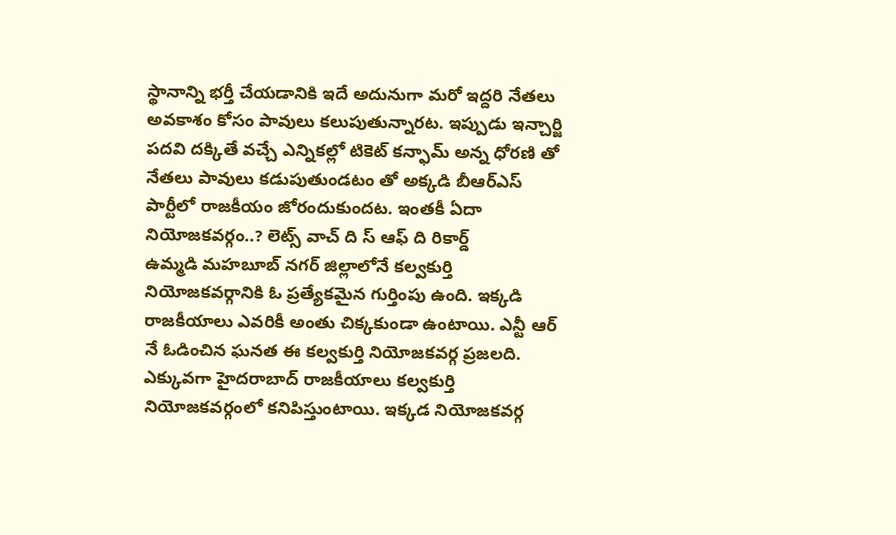స్థానాన్ని భర్తీ చేయడానికి ఇదే అదునుగా మరో ఇద్దరి నేతలు అవకాశం కోసం పావులు కలుపుతున్నారట. ఇప్పుడు ఇన్చార్జి పదవి దక్కితే వచ్చే ఎన్నికల్లో టికెట్ కన్ఫామ్ అన్న ధోరణి తో నేతలు పావులు కడుపుతుండటం తో అక్కడి బీఆర్ఎస్ పార్టీలో రాజకీయం జోరందుకుందట. ఇంతకీ ఏదా నియోజకవర్గం..? లెట్స్ వాచ్ ది స్ ఆఫ్ ది రికార్డ్
ఉమ్మడి మహబూబ్ నగర్ జిల్లాలోనే కల్వకుర్తి నియోజకవర్గానికి ఓ ప్రత్యేకమైన గుర్తింపు ఉంది. ఇక్కడి రాజకీయాలు ఎవరికీ అంతు చిక్కకుండా ఉంటాయి. ఎన్టీ ఆర్ నే ఓడించిన ఘనత ఈ కల్వకుర్తి నియోజకవర్గ ప్రజలది. ఎక్కువగా హైదరాబాద్ రాజకీయాలు కల్వకుర్తి నియోజకవర్గంలో కనిపిస్తుంటాయి. ఇక్కడ నియోజకవర్గ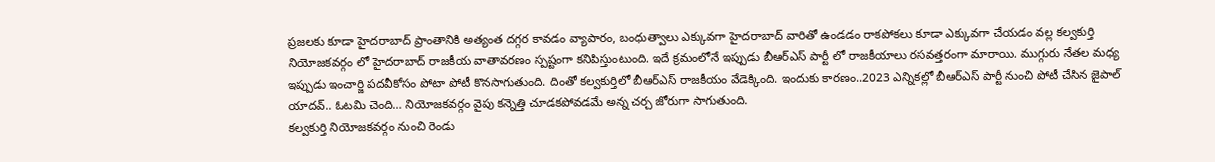ప్రజలకు కూడా హైదరాబాద్ ప్రాంతానికి అత్యంత దగ్గర కావడం వ్యాపారం, బంధుత్వాలు ఎక్కువగా హైదరాబాద్ వారితో ఉండడం రాకపోకలు కూడా ఎక్కువగా చేయడం వల్ల కల్వకుర్తి నియోజకవర్గం లో హైదరాబాద్ రాజకీయ వాతావరణం స్పష్టంగా కనిపిస్తుంటుంది. ఇదే క్రమంలోనే ఇప్పుడు బీఆర్ఎస్ పార్టీ లో రాజకీయాలు రసవత్తరంగా మారాయి. ముగ్గురు నేతల మధ్య ఇప్పుడు ఇంచార్జి పదవీకోసం పోటా పోటీ కొనసాగుతుంది. దింతో కల్వకుర్తిలో బీఆర్ఎస్ రాజకీయం వేడెక్కింది. ఇందుకు కారణం..2023 ఎన్నికల్లో బీఆర్ఎస్ పార్టీ నుంచి పోటీ చేసిన జైపాల్ యాదవ్.. ఓటమి చెంది… నియోజకవర్గం వైపు కన్నెత్తి చూడకపోవడమే అన్న చర్చ జోరుగా సాగుతుంది.
కల్వకుర్తి నియోజకవర్గం నుంచి రెండు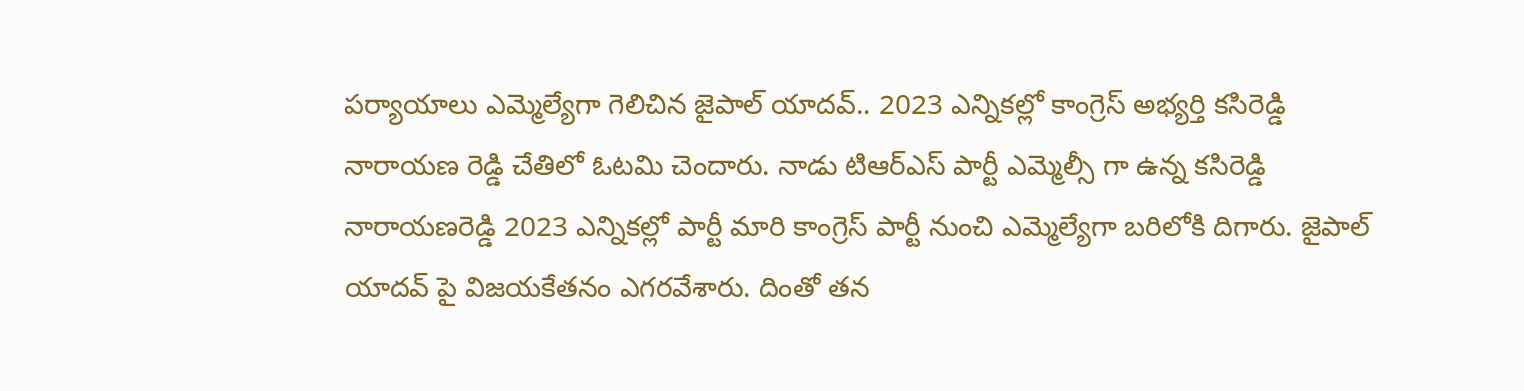పర్యాయాలు ఎమ్మెల్యేగా గెలిచిన జైపాల్ యాదవ్.. 2023 ఎన్నికల్లో కాంగ్రెస్ అభ్యర్తి కసిరెడ్డి నారాయణ రెడ్డి చేతిలో ఓటమి చెందారు. నాడు టిఆర్ఎస్ పార్టీ ఎమ్మెల్సీ గా ఉన్న కసిరెడ్డి నారాయణరెడ్డి 2023 ఎన్నికల్లో పార్టీ మారి కాంగ్రెస్ పార్టీ నుంచి ఎమ్మెల్యేగా బరిలోకి దిగారు. జైపాల్ యాదవ్ పై విజయకేతనం ఎగరవేశారు. దింతో తన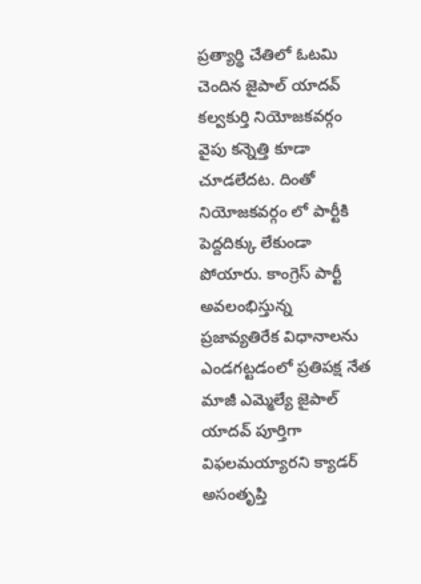ప్రత్యార్థి చేతిలో ఓటమి చెందిన జైపాల్ యాదవ్ కల్వకుర్తి నియోజకవర్గం వైపు కన్నెత్తి కూడా చూడలేదట. దింతో నియోజకవర్గం లో పార్టీకి పెద్దదిక్కు లేకుండా పోయారు. కాంగ్రెస్ పార్టీ అవలంభిస్తున్న ప్రజావ్యతిరేక విధానాలను ఎండగట్టడంలో ప్రతిపక్ష నేత మాజీ ఎమ్మెల్యే జైపాల్ యాదవ్ పూర్తిగా విఫలమయ్యారని క్యాడర్ అసంతృప్తి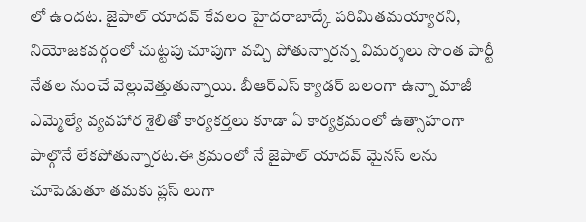లో ఉందట. జైపాల్ యాదవ్ కేవలం హైదరాబాద్కే పరిమితమయ్యారని, నియోజకవర్గంలో చుట్టపు చూపుగా వచ్చి పోతున్నారన్న విమర్శలు సొంత పార్టీ నేతల నుంచే వెల్లువెత్తుతున్నాయి. బీఆర్ఎస్ క్యాడర్ బలంగా ఉన్నా మాజీ ఎమ్మెల్యే వ్యవహార శైలితో కార్యకర్తలు కూడా ఏ కార్యక్రమంలో ఉత్సాహంగా పాల్గొనే లేకపోతున్నారట.ఈ క్రమంలో నే జైపాల్ యాదవ్ మైనస్ లను చూపెడుతూ తమకు ప్లస్ లుగా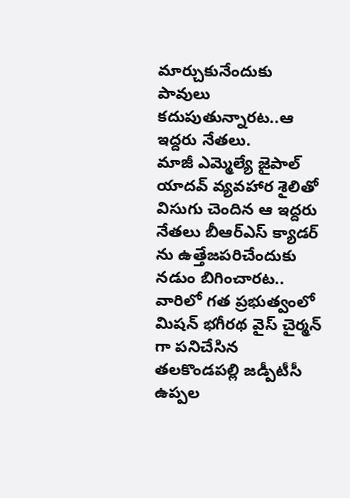మార్చుకునేందుకు పావులు కదుపుతున్నారట..ఆ ఇద్దరు నేతలు.
మాజీ ఎమ్మెల్యే జైపాల్ యాదవ్ వ్యవహార శైలితో విసుగు చెందిన ఆ ఇద్దరు నేతలు బీఆర్ఎస్ క్యాడర్ ను ఉత్తేజపరిచేందుకు నడుం బిగించారట.. వారిలో గత ప్రభుత్వంలో మిషన్ భగీరథ వైస్ చైర్మన్ గా పనిచేసిన తలకొండపల్లి జడ్పీటీసీ ఉప్పల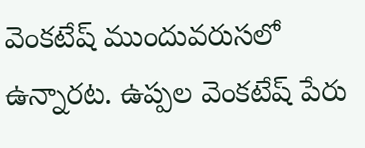వెంకటేష్ ముందువరుసలో ఉన్నారట. ఉప్పల వెంకటేష్ పేరు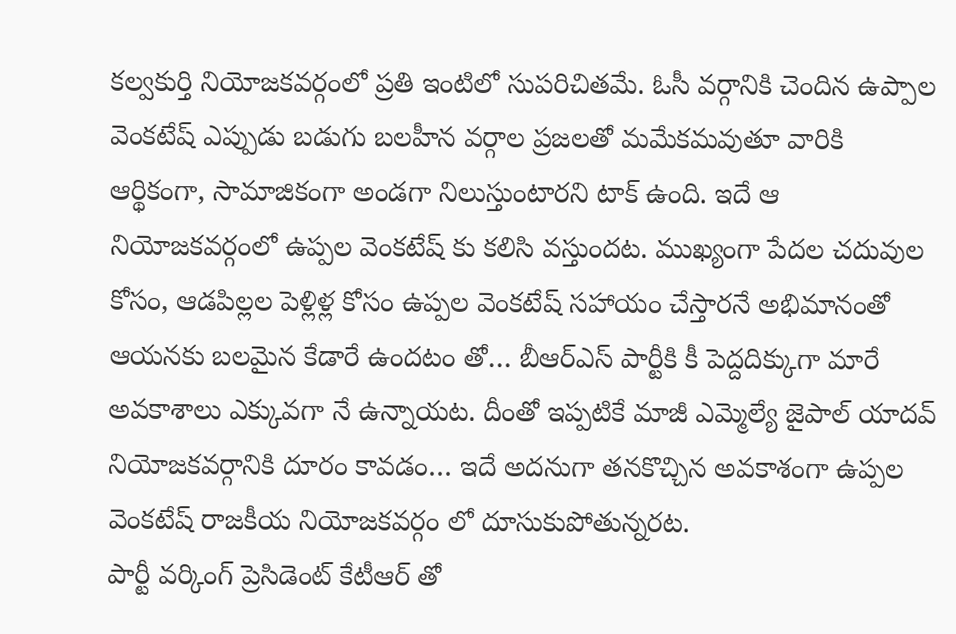కల్వకుర్తి నియోజకవర్గంలో ప్రతి ఇంటిలో సుపరిచితమే. ఓసీ వర్గానికి చెందిన ఉప్పాల వెంకటేష్ ఎప్పుడు బడుగు బలహీన వర్గాల ప్రజలతో మమేకమవుతూ వారికి ఆర్థికంగా, సామాజికంగా అండగా నిలుస్తుంటారని టాక్ ఉంది. ఇదే ఆ నియోజకవర్గంలో ఉప్పల వెంకటేష్ కు కలిసి వస్తుందట. ముఖ్యంగా పేదల చదువుల కోసం, ఆడపిల్లల పెళ్లిళ్ల కోసం ఉప్పల వెంకటేష్ సహాయం చేస్తారనే అభిమానంతో ఆయనకు బలమైన కేడారే ఉందటం తో… బీఆర్ఎస్ పార్టీకి కీ పెద్దదిక్కుగా మారే అవకాశాలు ఎక్కువగా నే ఉన్నాయట. దీంతో ఇప్పటికే మాజీ ఎమ్మెల్యే జైపాల్ యాదవ్ నియోజకవర్గానికి దూరం కావడం… ఇదే అదనుగా తనకొచ్చిన అవకాశంగా ఉప్పల వెంకటేష్ రాజకీయ నియోజకవర్గం లో దూసుకుపోతున్నరట.
పార్టీ వర్కింగ్ ప్రెసిడెంట్ కేటీఆర్ తో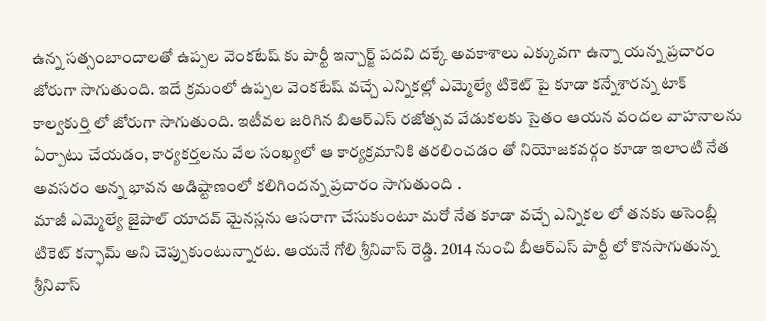ఉన్న సత్సంబాందాలతో ఉప్పల వెంకటేష్ కు పార్టీ ఇన్చార్జ్ పదవి దక్కే అవకాశాలు ఎక్కువగా ఉన్నా యన్న ప్రచారం జోరుగా సాగుతుంది. ఇదే క్రమంలో ఉప్పల వెంకటేష్ వచ్చే ఎన్నికల్లో ఎమ్మెల్యే టికెట్ పై కూడా కన్నేశారన్న టాక్ కాల్వకుర్తి లో జోరుగా సాగుతుంది. ఇటీవల జరిగిన బిఆర్ఎస్ రజోత్సవ వేడుకలకు సైతం ఆయన వందల వాహనాలను ఏర్పాటు చేయడం, కార్యకర్తలను వేల సంఖ్యలో ఆ కార్యక్రమానికి తరలించడం తో నియోజకవర్గం కూడా ఇలాంటి నేత అవసరం అన్న భావన అడిష్టాణంలో కలిగిందన్న ప్రచారం సాగుతుంది .
మాజీ ఎమ్మెల్యే జైపాల్ యాదవ్ మైనస్లను ఆసరాగా చేసుకుంటూ మరో నేత కూడా వచ్చే ఎన్నికల లో తనకు అసెంబ్లీ టికెట్ కన్ఫామ్ అని చెప్పుకుంటున్నారట. ఆయనే గోలి శ్రీనివాస్ రెడ్డి. 2014 నుంచి బీఆర్ఎస్ పార్టీ లో కొనసాగుతున్న శ్రీనివాస్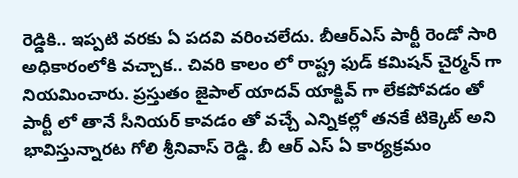రెడ్డికి.. ఇప్పటి వరకు ఏ పదవి వరించలేదు. బీఆర్ఎస్ పార్టీ రెండో సారి అధికారంలోకి వచ్చాక.. చివరి కాలం లో రాష్ట్ర ఫుడ్ కమిషన్ చైర్మన్ గా నియమించారు. ప్రస్తుతం జైపాల్ యాదవ్ యాక్టివ్ గా లేకపోవడం తో పార్టీ లో తానే సీనియర్ కావడం తో వచ్చే ఎన్నికల్లో తనకే టిక్కెట్ అని భావిస్తున్నారట గోలి శ్రీనివాస్ రెడ్డి. బీ ఆర్ ఎస్ ఏ కార్యక్రమం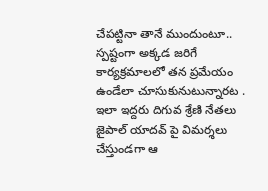చేపట్టినా తానే ముందుంటూ.. స్పష్టంగా అక్కడ జరిగే కార్యక్రమాలలో తన ప్రమేయం ఉండేలా చూసుకునుటున్నారట .
ఇలా ఇద్దరు దిగువ శ్రేణి నేతలు జైపాల్ యాదవ్ పై విమర్శలు చేస్తుండగా ఆ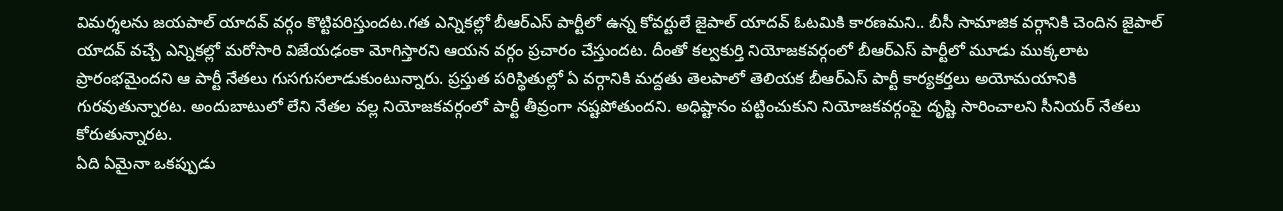విమర్శలను జయపాల్ యాదవ్ వర్గం కొట్టిపరిస్తుందట.గత ఎన్నికల్లో బీఆర్ఎస్ పార్టీలో ఉన్న కోవర్టులే జైపాల్ యాదవ్ ఓటమికి కారణమని.. బీసీ సామాజిక వర్గానికి చెందిన జైపాల్ యాదవ్ వచ్చే ఎన్నికల్లో మరోసారి విజేయఢంకా మోగిస్తారని ఆయన వర్గం ప్రచారం చేస్తుందట. దీంతో కల్వకుర్తి నియోజకవర్గంలో బీఆర్ఎస్ పార్టీలో మూడు ముక్కలాట ప్రారంభమైందని ఆ పార్టీ నేతలు గుసగుసలాడుకుంటున్నారు. ప్రస్తుత పరిస్థితుల్లో ఏ వర్గానికి మద్దతు తెలపాలో తెలియక బీఆర్ఎస్ పార్టీ కార్యకర్తలు అయోమయానికి గురవుతున్నారట. అందుబాటులో లేని నేతల వల్ల నియోజకవర్గంలో పార్టీ తీవ్రంగా నష్టపోతుందని. అధిష్టానం పట్టించుకుని నియోజకవర్గంపై దృష్టి సారించాలని సీనియర్ నేతలు కోరుతున్నారట.
ఏది ఏమైనా ఒకప్పుడు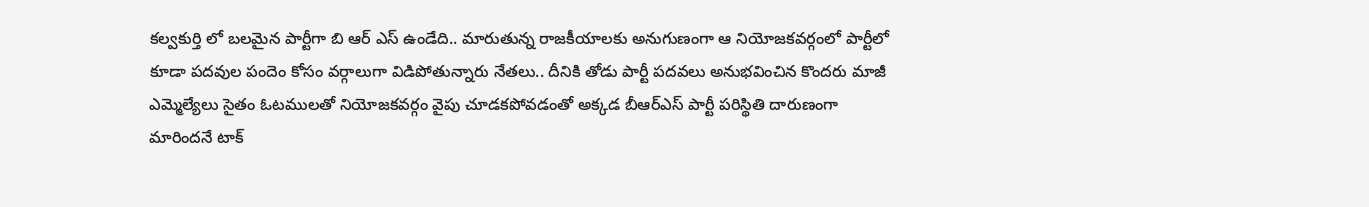కల్వకుర్తి లో బలమైన పార్టీగా బి ఆర్ ఎస్ ఉండేది.. మారుతున్న రాజకీయాలకు అనుగుణంగా ఆ నియోజకవర్గంలో పార్టీలో కూడా పదవుల పందెం కోసం వర్గాలుగా విడిపోతున్నారు నేతలు.. దీనికి తోడు పార్టీ పదవలు అనుభవించిన కొందరు మాజీ ఎమ్మెల్యేలు సైతం ఓటములతో నియోజకవర్గం వైపు చూడకపోవడంతో అక్కడ బీఆర్ఎస్ పార్టీ పరిస్థితి దారుణంగా మారిందనే టాక్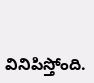వినిపిస్తోంది.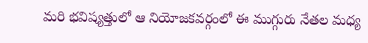మరి భవిష్యత్తులో ఆ నియోజకవర్గంలో ఈ ముగ్గురు నేతల మధ్య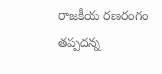రాజకీయ రణరంగం తప్పదన్న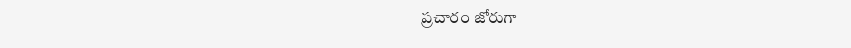ప్రచారం జోరుగా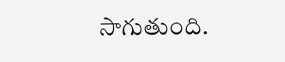సాగుతుంది.